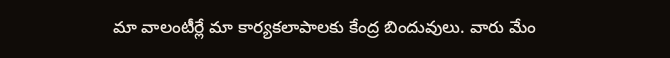మా వాలంటీర్లే మా కార్యకలాపాలకు కేంద్ర బిందువులు. వారు మేం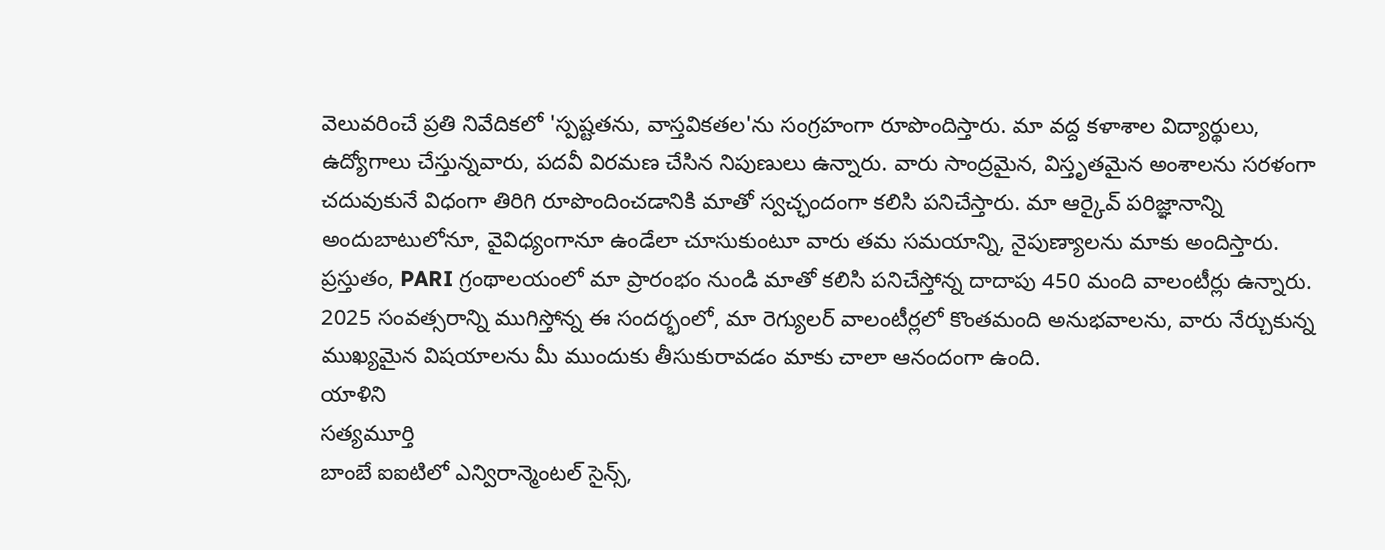వెలువరించే ప్రతి నివేదికలో 'స్పష్టతను, వాస్తవికతల'ను సంగ్రహంగా రూపొందిస్తారు. మా వద్ద కళాశాల విద్యార్థులు, ఉద్యోగాలు చేస్తున్నవారు, పదవీ విరమణ చేసిన నిపుణులు ఉన్నారు. వారు సాంద్రమైన, విస్తృతమైన అంశాలను సరళంగా చదువుకునే విధంగా తిరిగి రూపొందించడానికి మాతో స్వచ్ఛందంగా కలిసి పనిచేస్తారు. మా ఆర్కైవ్ పరిజ్ఞానాన్ని అందుబాటులోనూ, వైవిధ్యంగానూ ఉండేలా చూసుకుంటూ వారు తమ సమయాన్ని, నైపుణ్యాలను మాకు అందిస్తారు.
ప్రస్తుతం, PARI గ్రంథాలయంలో మా ప్రారంభం నుండి మాతో కలిసి పనిచేస్తోన్న దాదాపు 450 మంది వాలంటీర్లు ఉన్నారు.
2025 సంవత్సరాన్ని ముగిస్తోన్న ఈ సందర్భంలో, మా రెగ్యులర్ వాలంటీర్లలో కొంతమంది అనుభవాలను, వారు నేర్చుకున్న ముఖ్యమైన విషయాలను మీ ముందుకు తీసుకురావడం మాకు చాలా ఆనందంగా ఉంది.
యాళిని
సత్యమూర్తి
బాంబే ఐఐటిలో ఎన్విరాన్మెంటల్ సైన్స్,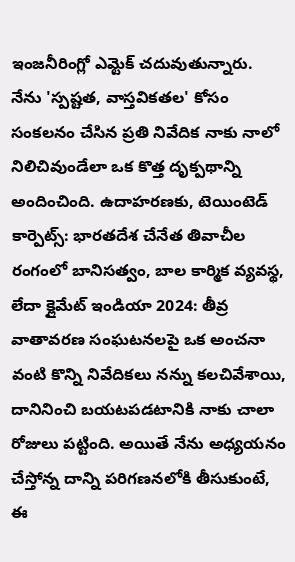ఇంజనీరింగ్లో ఎమ్టెక్ చదువుతున్నారు.
నేను 'స్పష్టత, వాస్తవికతల' కోసం సంకలనం చేసిన ప్రతి నివేదిక నాకు నాలో నిలిచివుండేలా ఒక కొత్త దృక్పథాన్ని అందించింది. ఉదాహరణకు, టెయింటెడ్ కార్పెట్స్: భారతదేశ చేనేత తివాచీల రంగంలో బానిసత్వం, బాల కార్మిక వ్యవస్థ, లేదా క్లైమేట్ ఇండియా 2024: తీవ్ర వాతావరణ సంఘటనలపై ఒక అంచనా వంటి కొన్ని నివేదికలు నన్ను కలచివేశాయి, దానినించి బయటపడటానికి నాకు చాలా రోజులు పట్టింది. అయితే నేను అధ్యయనం చేస్తోన్న దాన్ని పరిగణనలోకి తీసుకుంటే, ఈ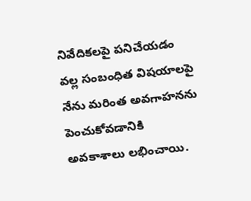నివేదికలపై పనిచేయడం వల్ల సంబంధిత విషయాలపై నేను మరింత అవగాహనను పెంచుకోవడానికి అవకాశాలు లభించాయి.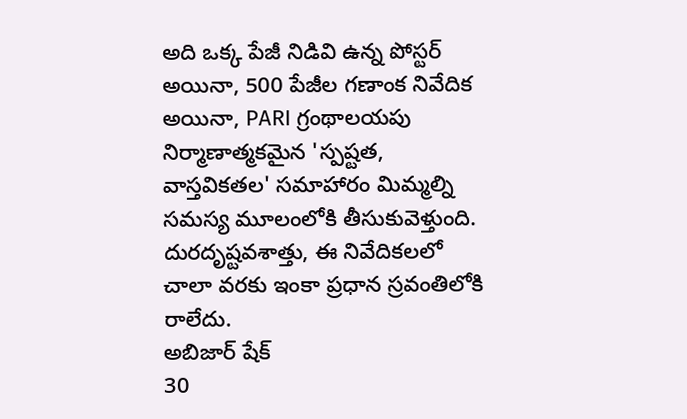అది ఒక్క పేజీ నిడివి ఉన్న పోస్టర్ అయినా, 500 పేజీల గణాంక నివేదిక అయినా, PARI గ్రంథాలయపు నిర్మాణాత్మకమైన 'స్పష్టత, వాస్తవికతల' సమాహారం మిమ్మల్ని సమస్య మూలంలోకి తీసుకువెళ్తుంది. దురదృష్టవశాత్తు, ఈ నివేదికలలో చాలా వరకు ఇంకా ప్రధాన స్రవంతిలోకి రాలేదు.
అబిజార్ షేక్
30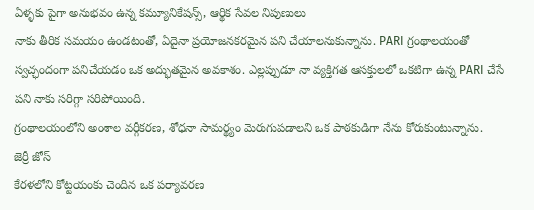ఏళ్ళకు పైగా అనుభవం ఉన్న కమ్యూనికేషన్స్, ఆర్థిక సేవల నిపుణులు
నాకు తీరిక సమయం ఉండటంతో, ఏదైనా ప్రయోజనకరమైన పని చేయాలనుకున్నాను. PARI గ్రంథాలయంతో స్వచ్ఛందంగా పనిచేయడం ఒక అద్భుతమైన అవకాశం. ఎల్లప్పుడూ నా వ్యక్తిగత ఆసక్తులలో ఒకటిగా ఉన్న PARI చేసే పని నాకు సరిగ్గా సరిపోయింది.
గ్రంథాలయంలోని అంశాల వర్గీకరణ, శోధనా సామర్థ్యం మెరుగుపడాలని ఒక పాఠకుడిగా నేను కోరుకుంటున్నాను.
జెర్రీ జోస్
కేరళలోని కోట్టయంకు చెందిన ఒక పర్యావరణ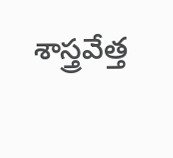శాస్త్రవేత్త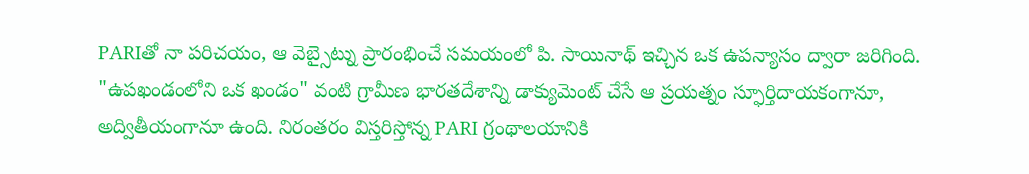PARIతో నా పరిచయం, ఆ వెబ్సైట్ను ప్రారంభించే సమయంలో పి. సాయినాథ్ ఇచ్చిన ఒక ఉపన్యాసం ద్వారా జరిగింది. "ఉపఖండంలోని ఒక ఖండం" వంటి గ్రామీణ భారతదేశాన్ని డాక్యుమెంట్ చేసే ఆ ప్రయత్నం స్ఫూర్తిదాయకంగానూ, అద్వితీయంగానూ ఉంది. నిరంతరం విస్తరిస్తోన్న PARI గ్రంథాలయానికి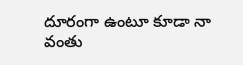దూరంగా ఉంటూ కూడా నా వంతు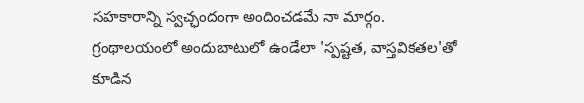సహకారాన్ని స్వచ్ఛందంగా అందించడమే నా మార్గం.
గ్రంథాలయంలో అందుబాటులో ఉండేలా 'స్పష్టత, వాస్తవికతల'తో కూడిన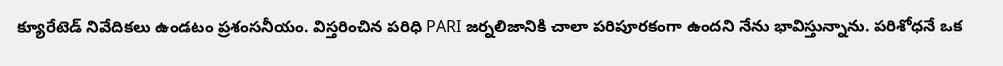క్యూరేటెడ్ నివేదికలు ఉండటం ప్రశంసనీయం. విస్తరించిన పరిధి PARI జర్నలిజానికి చాలా పరిపూరకంగా ఉందని నేను భావిస్తున్నాను. పరిశోధనే ఒక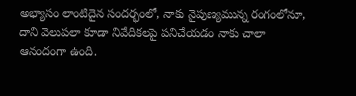అభ్యాసం లాంటిదైన సందర్భంలో, నాకు నైపుణ్యమున్న రంగంలోనూ, దాని వెలుపలా కూడా నివేదికలపై పనిచేయడం నాకు చాలా ఆనందంగా ఉంది.